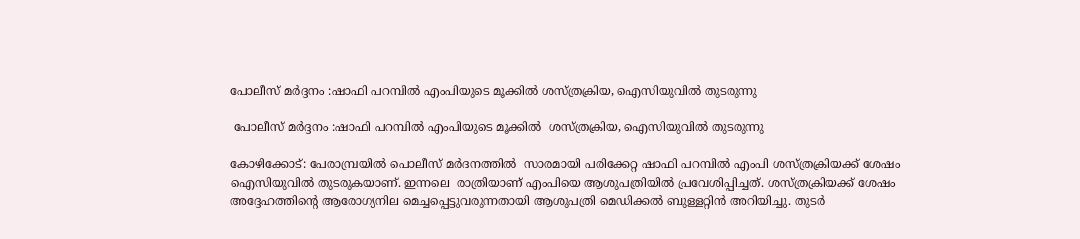പോലീസ് മർദ്ദനം :ഷാഫി പറമ്പിൽ എംപിയുടെ മൂക്കിൽ ശസ്ത്രക്രിയ, ഐസിയുവിൽ തുടരുന്നു

 പോലീസ് മർദ്ദനം :ഷാഫി പറമ്പിൽ എംപിയുടെ മൂക്കിൽ  ശസ്ത്രക്രിയ, ഐസിയുവിൽ തുടരുന്നു

കോഴിക്കോട്: പേരാമ്പ്രയിൽ പൊലീസ്‌ മർദനത്തിൽ  സാരമായി പരിക്കേറ്റ ഷാഫി പറമ്പിൽ എംപി ശസ്‌ത്രക്രിയക്ക് ശേഷം ഐസിയുവിൽ തുടരുകയാണ്. ഇന്നലെ  രാത്രിയാണ് എംപിയെ ആശുപത്രിയിൽ പ്രവേശിപ്പിച്ചത്. ശസ്‌ത്രക്രിയക്ക് ശേഷം അദ്ദേഹത്തിൻ്റെ ആരോഗ്യനില മെച്ചപ്പെട്ടുവരുന്നതായി ആശുപത്രി മെഡിക്കൽ ബുള്ളറ്റിൻ അറിയിച്ചു. തുടർ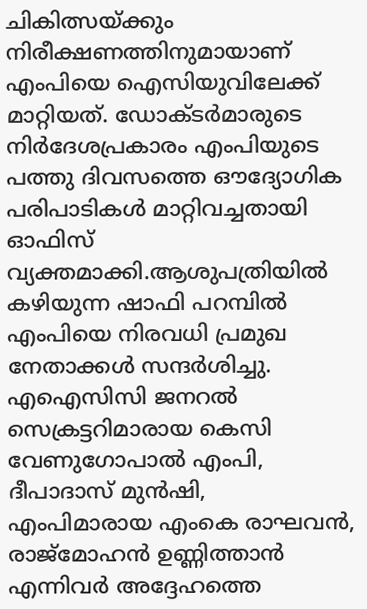ചികിത്സയ്ക്കും നിരീക്ഷണത്തിനുമായാണ് എംപിയെ ഐസിയുവിലേക്ക് മാറ്റിയത്. ഡോക്ടർമാരുടെ നിർദേശപ്രകാരം എംപിയുടെ പത്തു ദിവസത്തെ ഔദ്യോഗിക പരിപാടികൾ മാറ്റിവച്ചതായി ഓഫിസ് വ്യക്തമാക്കി.ആശുപത്രിയിൽ കഴിയുന്ന ഷാഫി പറമ്പിൽ എംപിയെ നിരവധി പ്രമുഖ നേതാക്കൾ സന്ദർശിച്ചു. എഐസിസി ജനറൽ സെക്രട്ടറിമാരായ കെസി വേണുഗോപാൽ എംപി, ദീപാദാസ് മുൻഷി, എംപിമാരായ എംകെ രാഘവൻ, രാജ്മോഹൻ ഉണ്ണിത്താൻ എന്നിവർ അദ്ദേഹത്തെ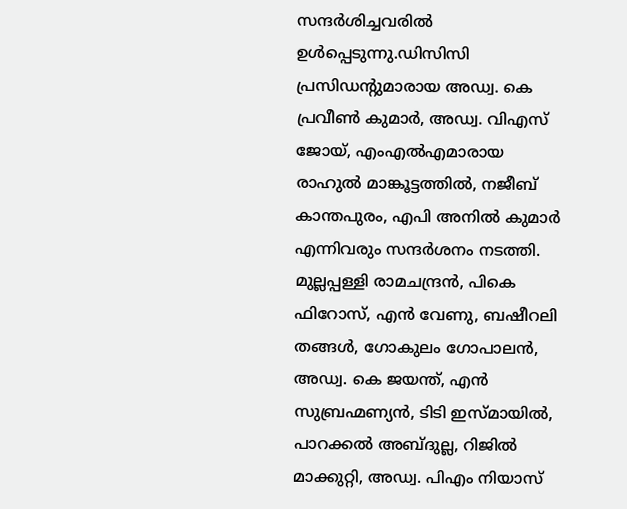സന്ദർശിച്ചവരിൽ ഉൾപ്പെടുന്നു.ഡിസിസി പ്രസിഡൻ്റുമാരായ അഡ്വ. കെ പ്രവീൺ കുമാർ, അഡ്വ. വിഎസ് ജോയ്, എംഎൽഎമാരായ രാഹുൽ മാങ്കൂട്ടത്തിൽ, നജീബ് കാന്തപുരം, എപി അനിൽ കുമാർ എന്നിവരും സന്ദർശനം നടത്തി. മുല്ലപ്പള്ളി രാമചന്ദ്രൻ, പികെ ഫിറോസ്, എൻ വേണു, ബഷീറലി തങ്ങൾ, ഗോകുലം ഗോപാലൻ, അഡ്വ. കെ ജയന്ത്, എൻ സുബ്രഹ്മണ്യൻ, ടിടി ഇസ്‌മായിൽ, പാറക്കൽ അബ്ദുല്ല, റിജിൽ മാക്കുറ്റി, അഡ്വ. പിഎം നിയാസ്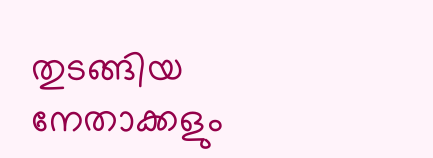തുടങ്ങിയ നേതാക്കളും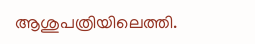ആശുപത്രിയിലെത്തി.